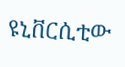ዩኒቨርሲቲው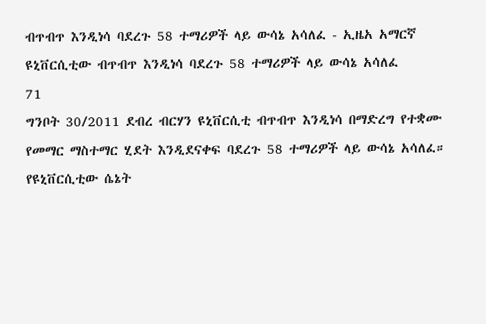ብጥብጥ እንዲነሳ ባደረጉ 58 ተማሪዎች ላይ ውሳኔ አሳለፈ - ኢዜአ አማርኛ
ዩኒቨርሲቲው ብጥብጥ እንዲነሳ ባደረጉ 58 ተማሪዎች ላይ ውሳኔ አሳለፈ
71
ግንቦት 30/2011 ደብረ ብርሃን ዩኒቨርሲቲ ብጥብጥ እንዲነሳ በማድረግ የተቋሙ የመማር ማስተማር ሂደት እንዲደናቀፍ ባደረጉ 58 ተማሪዎች ላይ ውሳኔ አሳለፈ። የዩኒቨርሲቲው ሴኔት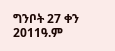ግንቦት 27 ቀን 2011ዓ.ም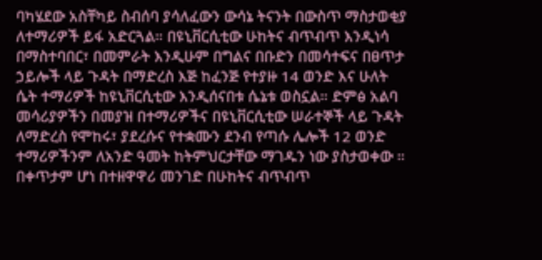ባካሄደው አስቸካይ ስብሰባ ያሳለፈውን ውሳኔ ትናንት በውስጥ ማስታወቂያ ለተማሪዎች ይፋ አድርጓል። በዩኒቨርሲቲው ሁከትና ብጥብጥ እንዲነሳ በማስተባበር፣ በመምራት እንዲሁም በግልና በቡድን በመሳተፍና በፀጥታ ኃይሎች ላይ ጉዳት በማድረስ እጅ ከፈንጅ የተያዙ 14 ወንድ እና ሁለት ሴት ተማሪዎች ከዩኒቨርሲቲው እንዲሰናበቱ ሴኔቱ ወስኗል። ድምፅ አልባ መሳሪያዎችን በመያዝ በተማሪዎችና በዩኒቨርሲቲው ሠራተኞች ላይ ጉዳት ለማድረስ የሞከሩ፣ ያደረሱና የተቋሙን ደንብ የጣሱ ሌሎች 12 ወንድ ተማሪዎችንም ለአንድ ዓመት ከትምህርታቸው ማገዱን ነው ያስታወቀው ። በቀጥታም ሆነ በተዘዋዋሪ መንገድ በሁከትና ብጥብጥ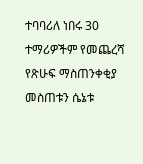ተባባሪለ ነበሩ 30 ተማሪዎችም የመጨረሻ የጽሁፍ ማስጠንቀቂያ መስጠቱን ሴኔቱ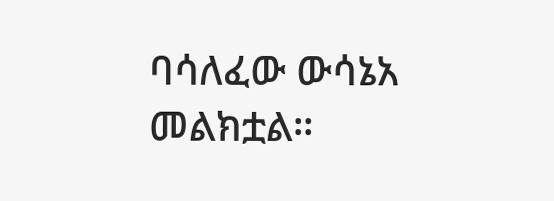ባሳለፈው ውሳኔአ መልክቷል።